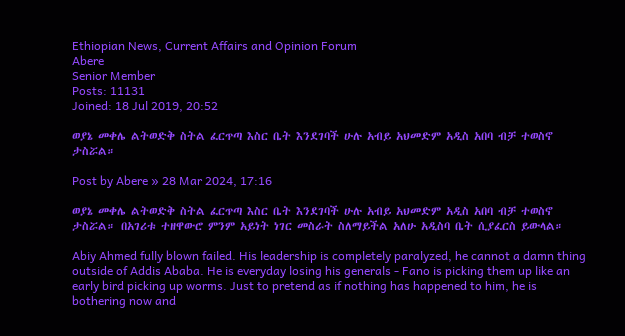Ethiopian News, Current Affairs and Opinion Forum
Abere
Senior Member
Posts: 11131
Joined: 18 Jul 2019, 20:52

ወያኔ መቀሌ ልትወድቅ ስትል ፈርጥጣ እስር ቤት እንደገባች ሁሉ አብይ አህመድም አዲስ አበባ ብቻ ተወስኖ ታስሯል።

Post by Abere » 28 Mar 2024, 17:16

ወያኔ መቀሌ ልትወድቅ ስትል ፈርጥጣ እስር ቤት እንደገባች ሁሉ አብይ አህመድም አዲስ አበባ ብቻ ተወስኖ ታስሯል። በአገሪቱ ተዘዋውሮ ምንም አይነት ነገር መስራት ስለማይችል አለሁ አዲስባ ቤት ሲያፈርስ ይውላል።

Abiy Ahmed fully blown failed. His leadership is completely paralyzed, he cannot a damn thing outside of Addis Ababa. He is everyday losing his generals - Fano is picking them up like an early bird picking up worms. Just to pretend as if nothing has happened to him, he is bothering now and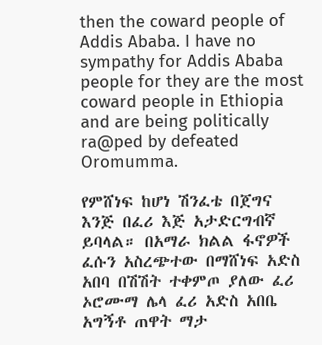then the coward people of Addis Ababa. I have no sympathy for Addis Ababa people for they are the most coward people in Ethiopia and are being politically ra@ped by defeated Oromumma.

የምሸነፍ ከሆነ ሽንፈቴ በጀግና እንጅ በፈሪ እጅ አታድርግብኛ ይባላል። በአማራ ክልል ፋኖዎች ፈሱን አስረጭተው በማሸነፍ አድስ አበባ በሽሽት ተቀምጦ ያለው ፈሪ ኦሮሙማ ሌላ ፈሪ አድስ አበቤ አግኝቶ ጠዋት ማታ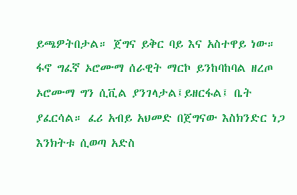ይጫዎትበታል። ጀግና ይቅር ባይ እና አስተዋይ ነው። ፋኖ ግፈኛ ኦሮሙማ ሰራዊት ማርኮ ይንከባከባል ዘረጦ ኦሮሙማ ግን ሲቪል ያንገላታል፤ይዘርፋል፤ ቤት ያፈርሳል። ፈሪ አብይ አህመድ በጀግናው እስክንድር ነጋ እንክትቱ ሲወጣ አድስ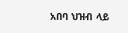አበባ ህዝብ ላይ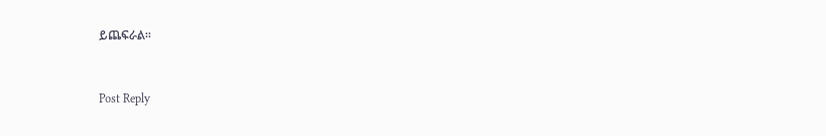ይጨፍራል።


Post Reply